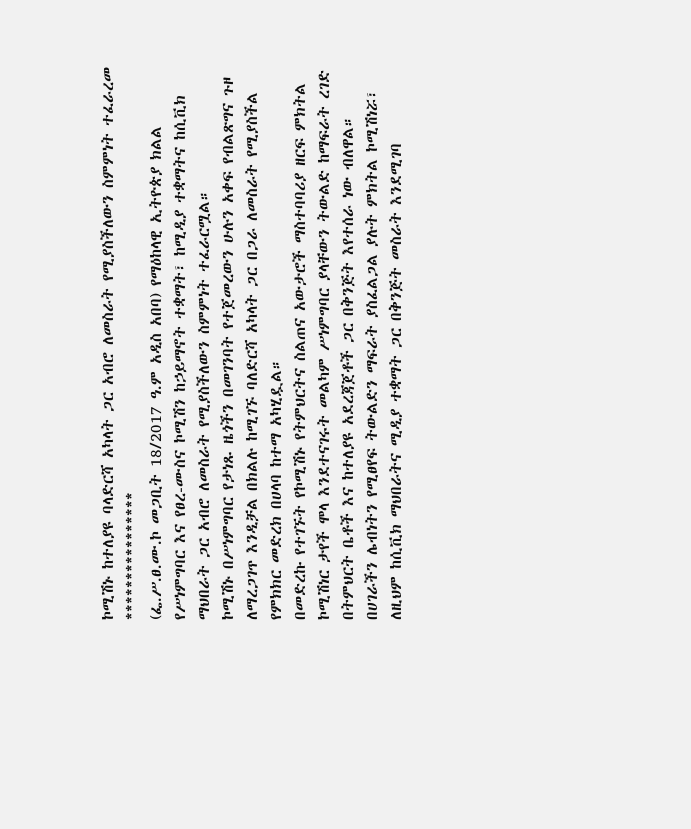ኮሚሽኑ ከተለያዩ ባላድርሻ አካላት ጋር አብሮ ለመስራት የሚያስችለውን ስምምነት ተፈራረመ
****************
(ፌ.ሥ.ፀ.ሙ.ኮ መጋቢት 18/2017 ዓ.ም አዲስ አበባ) የማዕከላዊ ኢትዮጵያ ክልል የሥነምግባር እና የፀረ-ሙስና ኮሚሽን ከኃይማኖት ተቋማት፣ ከሚዲያ ተቋማትና ከሲቪክ ማህበራት ጋር አብሮ ለመስራት የሚያስችለውን ስምምነት ተፈራርሟል።
ኮሚሽኑ በሥነምግባር የታነጹ ዜጎችን በመገንባት የተጀመረውን ሁሉን አቀፍ የብልጽግና ጉዞ ለማረጋገጥ እንዲቻል በክልሉ ከሚገኙ ባለድርሻ አካላት ጋር በጋራ ለመስራት የሚያስችል የምክክር መድረክ በሀላባ ከተማ አካሂዷል።
በመድረኩ የተገኙት የኮሚሽኑ የትምህርትና ስልጠና አውታሮች ማስተባባሪያ ዘርፍ ምክትል ኮሚሽነር ታየች ሞላ እንደተናገሩት መልካም ሥነምግባር ያላቸውን ትውልድ ከማፍራት ረገድ በትምህርት ቤቶች እና ከተለያዩ አደረጃጀቶች ጋር በቅንጅት እየተሰራ ነው ብለዋል።
በሀገራችን ሌብነትን የሚፀየፍ ትውልድን ማፍራት ያስፈልጋል ያሉት ምክትል ኮሚሽነሯ፣ ለዚህም ከሲቪክ ማህበራትና ሚዲያ ተቋማት ጋር በቅንጅት መስራት እንደሚገባ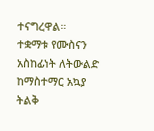ተናግረዋል።
ተቋማቱ የሙስናን አስከፊነት ለትውልድ ከማስተማር አኳያ ትልቅ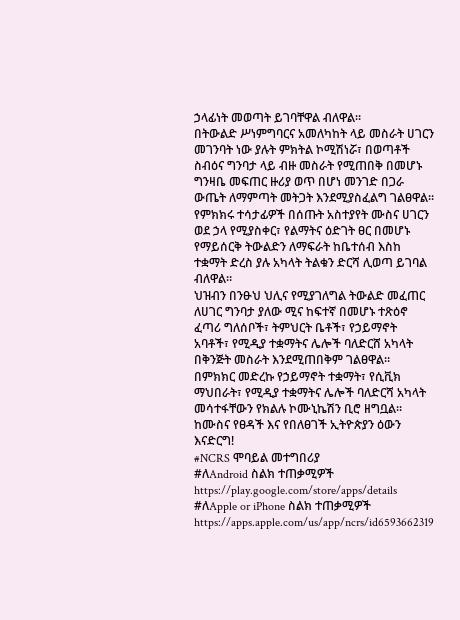ኃላፊነት መወጣት ይገባቸዋል ብለዋል።
በትውልድ ሥነምግባርና አመለካከት ላይ መስራት ሀገርን መገንባት ነው ያሉት ምክትል ኮሚሽነሯ፣ በወጣቶች ስብዕና ግንባታ ላይ ብዙ መስራት የሚጠበቅ በመሆኑ ግንዛቤ መፍጠር ዙሪያ ወጥ በሆነ መንገድ በጋራ ውጤት ለማምጣት መትጋት እንደሚያስፈልግ ገልፀዋል።
የምክክሩ ተሳታፊዎች በሰጡት አስተያየት ሙስና ሀገርን ወደ ኃላ የሚያስቀር፣ የልማትና ዕድገት ፀር በመሆኑ የማይሰርቅ ትውልድን ለማፍራት ከቤተሰብ እስከ ተቋማት ድረስ ያሉ አካላት ትልቁን ድርሻ ሊወጣ ይገባል ብለዋል።
ህዝብን በንፁህ ህሊና የሚያገለግል ትውልድ መፈጠር ለሀገር ግንባታ ያለው ሚና ከፍተኛ በመሆኑ ተጽዕኖ ፈጣሪ ግለሰቦች፣ ትምህርት ቤቶች፣ የኃይማኖት አባቶች፣ የሚዲያ ተቋማትና ሌሎች ባለድርሸ አካላት በቅንጅት መስራት እንደሚጠበቅም ገልፀዋል።
በምክክር መድረኩ የኃይማኖት ተቋማት፣ የሲቪክ ማህበራት፣ የሚዲያ ተቋማትና ሌሎች ባለድርሻ አካላት መሳተፋቸውን የክልሉ ኮሙኒኬሽን ቢሮ ዘግቧል።
ከሙስና የፀዳች እና የበለፀገች ኢትዮጵያን ዕውን እናድርግ!
#NCRS ሞባይል መተግበሪያ
#ለAndroid ስልክ ተጠቃሚዎች
https://play.google.com/store/apps/details
#ለApple or iPhone ስልክ ተጠቃሚዎች
https://apps.apple.com/us/app/ncrs/id6593662319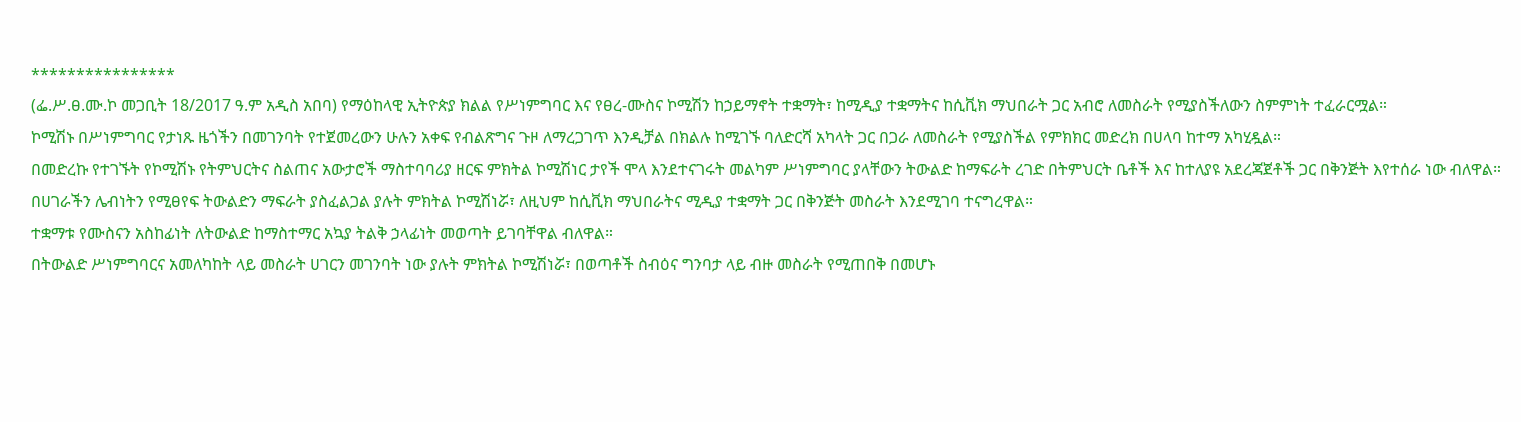****************
(ፌ.ሥ.ፀ.ሙ.ኮ መጋቢት 18/2017 ዓ.ም አዲስ አበባ) የማዕከላዊ ኢትዮጵያ ክልል የሥነምግባር እና የፀረ-ሙስና ኮሚሽን ከኃይማኖት ተቋማት፣ ከሚዲያ ተቋማትና ከሲቪክ ማህበራት ጋር አብሮ ለመስራት የሚያስችለውን ስምምነት ተፈራርሟል።
ኮሚሽኑ በሥነምግባር የታነጹ ዜጎችን በመገንባት የተጀመረውን ሁሉን አቀፍ የብልጽግና ጉዞ ለማረጋገጥ እንዲቻል በክልሉ ከሚገኙ ባለድርሻ አካላት ጋር በጋራ ለመስራት የሚያስችል የምክክር መድረክ በሀላባ ከተማ አካሂዷል።
በመድረኩ የተገኙት የኮሚሽኑ የትምህርትና ስልጠና አውታሮች ማስተባባሪያ ዘርፍ ምክትል ኮሚሽነር ታየች ሞላ እንደተናገሩት መልካም ሥነምግባር ያላቸውን ትውልድ ከማፍራት ረገድ በትምህርት ቤቶች እና ከተለያዩ አደረጃጀቶች ጋር በቅንጅት እየተሰራ ነው ብለዋል።
በሀገራችን ሌብነትን የሚፀየፍ ትውልድን ማፍራት ያስፈልጋል ያሉት ምክትል ኮሚሽነሯ፣ ለዚህም ከሲቪክ ማህበራትና ሚዲያ ተቋማት ጋር በቅንጅት መስራት እንደሚገባ ተናግረዋል።
ተቋማቱ የሙስናን አስከፊነት ለትውልድ ከማስተማር አኳያ ትልቅ ኃላፊነት መወጣት ይገባቸዋል ብለዋል።
በትውልድ ሥነምግባርና አመለካከት ላይ መስራት ሀገርን መገንባት ነው ያሉት ምክትል ኮሚሽነሯ፣ በወጣቶች ስብዕና ግንባታ ላይ ብዙ መስራት የሚጠበቅ በመሆኑ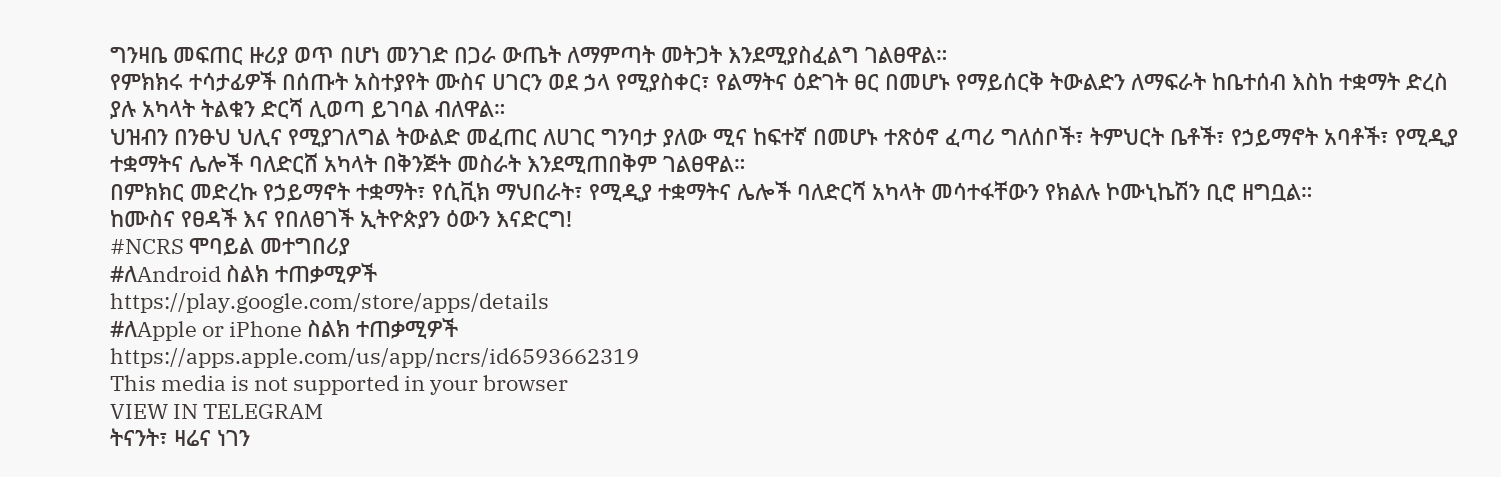ግንዛቤ መፍጠር ዙሪያ ወጥ በሆነ መንገድ በጋራ ውጤት ለማምጣት መትጋት እንደሚያስፈልግ ገልፀዋል።
የምክክሩ ተሳታፊዎች በሰጡት አስተያየት ሙስና ሀገርን ወደ ኃላ የሚያስቀር፣ የልማትና ዕድገት ፀር በመሆኑ የማይሰርቅ ትውልድን ለማፍራት ከቤተሰብ እስከ ተቋማት ድረስ ያሉ አካላት ትልቁን ድርሻ ሊወጣ ይገባል ብለዋል።
ህዝብን በንፁህ ህሊና የሚያገለግል ትውልድ መፈጠር ለሀገር ግንባታ ያለው ሚና ከፍተኛ በመሆኑ ተጽዕኖ ፈጣሪ ግለሰቦች፣ ትምህርት ቤቶች፣ የኃይማኖት አባቶች፣ የሚዲያ ተቋማትና ሌሎች ባለድርሸ አካላት በቅንጅት መስራት እንደሚጠበቅም ገልፀዋል።
በምክክር መድረኩ የኃይማኖት ተቋማት፣ የሲቪክ ማህበራት፣ የሚዲያ ተቋማትና ሌሎች ባለድርሻ አካላት መሳተፋቸውን የክልሉ ኮሙኒኬሽን ቢሮ ዘግቧል።
ከሙስና የፀዳች እና የበለፀገች ኢትዮጵያን ዕውን እናድርግ!
#NCRS ሞባይል መተግበሪያ
#ለAndroid ስልክ ተጠቃሚዎች
https://play.google.com/store/apps/details
#ለApple or iPhone ስልክ ተጠቃሚዎች
https://apps.apple.com/us/app/ncrs/id6593662319
This media is not supported in your browser
VIEW IN TELEGRAM
ትናንት፣ ዛሬና ነገን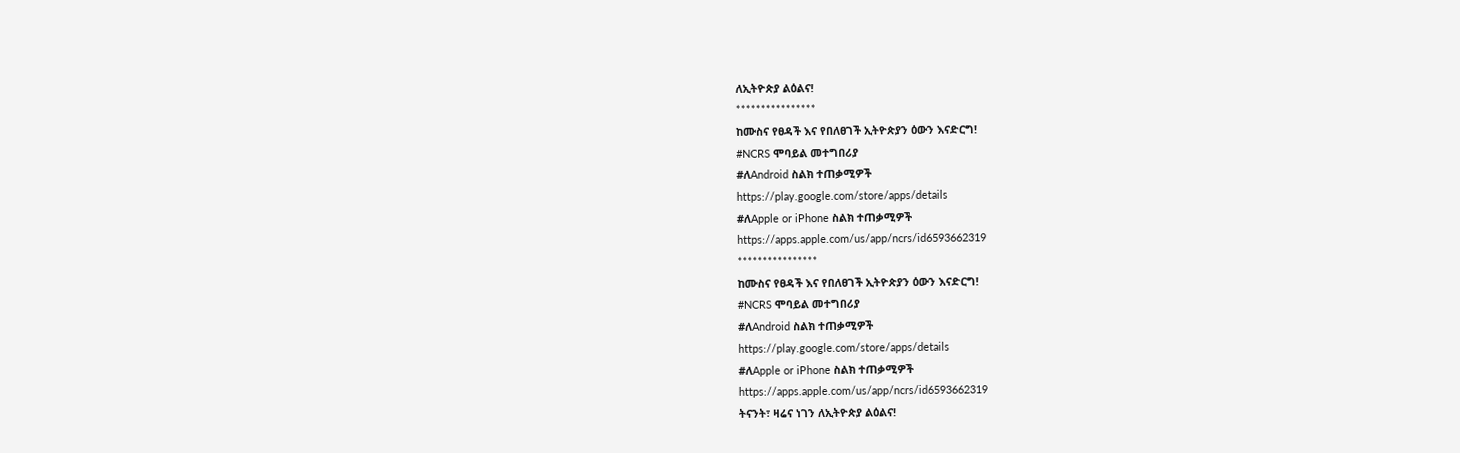ለኢትዮጵያ ልዕልና!
****************
ከሙስና የፀዳች እና የበለፀገች ኢትዮጵያን ዕውን እናድርግ!
#NCRS ሞባይል መተግበሪያ
#ለAndroid ስልክ ተጠቃሚዎች
https://play.google.com/store/apps/details
#ለApple or iPhone ስልክ ተጠቃሚዎች
https://apps.apple.com/us/app/ncrs/id6593662319
****************
ከሙስና የፀዳች እና የበለፀገች ኢትዮጵያን ዕውን እናድርግ!
#NCRS ሞባይል መተግበሪያ
#ለAndroid ስልክ ተጠቃሚዎች
https://play.google.com/store/apps/details
#ለApple or iPhone ስልክ ተጠቃሚዎች
https://apps.apple.com/us/app/ncrs/id6593662319
ትናንት፣ ዛሬና ነገን ለኢትዮጵያ ልዕልና!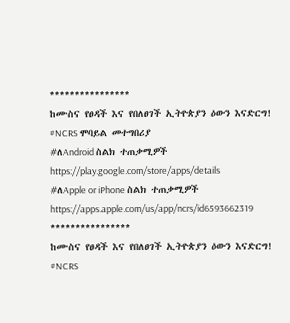****************
ከሙስና የፀዳች እና የበለፀገች ኢትዮጵያን ዕውን እናድርግ!
#NCRS ሞባይል መተግበሪያ
#ለAndroid ስልክ ተጠቃሚዎች
https://play.google.com/store/apps/details
#ለApple or iPhone ስልክ ተጠቃሚዎች
https://apps.apple.com/us/app/ncrs/id6593662319
****************
ከሙስና የፀዳች እና የበለፀገች ኢትዮጵያን ዕውን እናድርግ!
#NCRS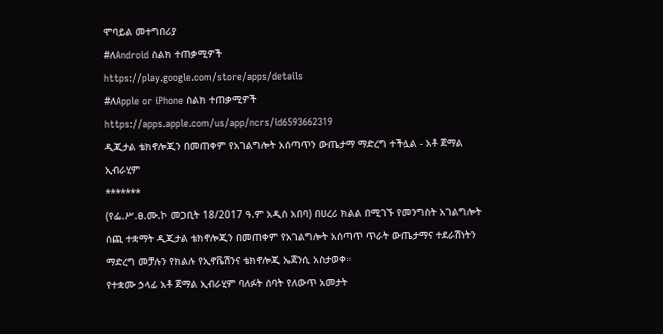ሞባይል መተግበሪያ
#ለAndroid ስልክ ተጠቃሚዎች
https://play.google.com/store/apps/details
#ለApple or iPhone ስልክ ተጠቃሚዎች
https://apps.apple.com/us/app/ncrs/id6593662319
ዲጂታል ቴክኖሎጂን በመጠቀም የአገልግሎት አሰጣጥን ውጤታማ ማድረግ ተችሏል - አቶ ጀማል ኢብራሂም
*******
(የፌ.ሥ.ፀ.ሙ.ኮ መጋቢት 18/2017 ዓ.ም አዲስ አበባ) በሀረሪ ክልል በሚገኙ የመንግስት አገልግሎት ሰጪ ተቋማት ዲጂታል ቴክኖሎጂን በመጠቀም የአገልግሎት አሰጣጥ ጥራት ውጤታማና ተደራሽነትን ማድረግ መቻሉን የክልሉ የኢኖቬሽንና ቴክኖሎጂ ኤጀንሲ አስታወቀ።
የተቋሙ ኃላፊ አቶ ጀማል ኢብራሂም ባለፉት ሰባት የለውጥ አመታት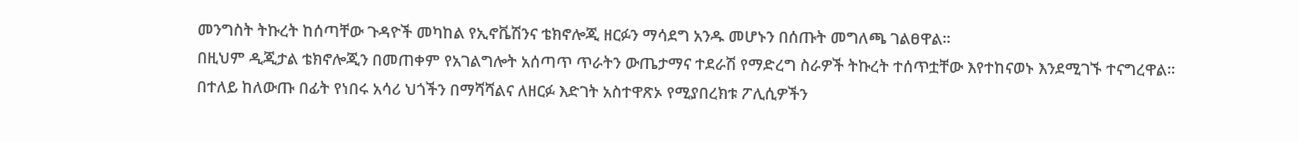መንግስት ትኩረት ከሰጣቸው ጉዳዮች መካከል የኢኖቬሽንና ቴክኖሎጂ ዘርፉን ማሳደግ አንዱ መሆኑን በሰጡት መግለጫ ገልፀዋል።
በዚህም ዲጂታል ቴክኖሎጂን በመጠቀም የአገልግሎት አሰጣጥ ጥራትን ውጤታማና ተደራሽ የማድረግ ስራዎች ትኩረት ተሰጥቷቸው እየተከናወኑ እንደሚገኙ ተናግረዋል።
በተለይ ከለውጡ በፊት የነበሩ አሳሪ ህጎችን በማሻሻልና ለዘርፉ እድገት አስተዋጽኦ የሚያበረክቱ ፖሊሲዎችን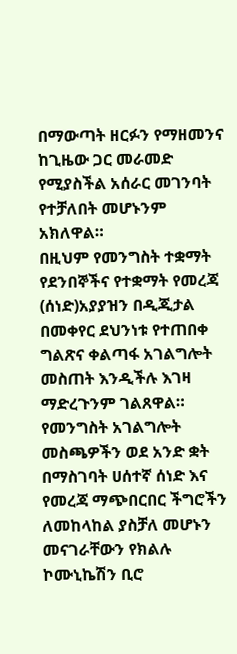በማውጣት ዘርፉን የማዘመንና ከጊዜው ጋር መራመድ የሚያስችል አሰራር መገንባት የተቻለበት መሆኑንም አክለዋል።
በዚህም የመንግስት ተቋማት የደንበኞችና የተቋማት የመረጃ (ሰነድ)አያያዝን በዲጂታል በመቀየር ደህንነቱ የተጠበቀ ግልጽና ቀልጣፋ አገልግሎት መስጠት እንዲችሉ እገዛ ማድረጉንም ገልጸዋል።
የመንግስት አገልግሎት መስጫዎችን ወደ አንድ ቋት በማስገባት ሀሰተኛ ሰነድ እና የመረጃ ማጭበርበር ችግሮችን ለመከላከል ያስቻለ መሆኑን መናገራቸውን የክልሉ ኮሙኒኬሽን ቢሮ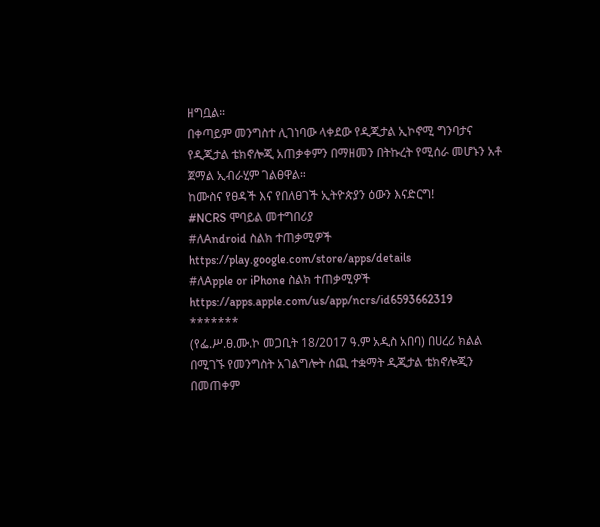ዘግቧል።
በቀጣይም መንግስተ ሊገነባው ላቀደው የዲጂታል ኢኮኖሚ ግንባታና የዲጂታል ቴክኖሎጂ አጠቃቀምን በማዘመን በትኩረት የሚሰራ መሆኑን አቶ ጀማል ኢብራሂም ገልፀዋል።
ከሙስና የፀዳች እና የበለፀገች ኢትዮጵያን ዕውን እናድርግ!
#NCRS ሞባይል መተግበሪያ
#ለAndroid ስልክ ተጠቃሚዎች
https://play.google.com/store/apps/details
#ለApple or iPhone ስልክ ተጠቃሚዎች
https://apps.apple.com/us/app/ncrs/id6593662319
*******
(የፌ.ሥ.ፀ.ሙ.ኮ መጋቢት 18/2017 ዓ.ም አዲስ አበባ) በሀረሪ ክልል በሚገኙ የመንግስት አገልግሎት ሰጪ ተቋማት ዲጂታል ቴክኖሎጂን በመጠቀም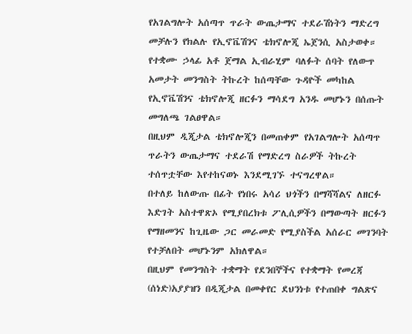የአገልግሎት አሰጣጥ ጥራት ውጤታማና ተደራሽነትን ማድረግ መቻሉን የክልሉ የኢኖቬሽንና ቴክኖሎጂ ኤጀንሲ አስታወቀ።
የተቋሙ ኃላፊ አቶ ጀማል ኢብራሂም ባለፉት ሰባት የለውጥ አመታት መንግስት ትኩረት ከሰጣቸው ጉዳዮች መካከል የኢኖቬሽንና ቴክኖሎጂ ዘርፉን ማሳደግ አንዱ መሆኑን በሰጡት መግለጫ ገልፀዋል።
በዚህም ዲጂታል ቴክኖሎጂን በመጠቀም የአገልግሎት አሰጣጥ ጥራትን ውጤታማና ተደራሽ የማድረግ ስራዎች ትኩረት ተሰጥቷቸው እየተከናወኑ እንደሚገኙ ተናግረዋል።
በተለይ ከለውጡ በፊት የነበሩ አሳሪ ህጎችን በማሻሻልና ለዘርፉ እድገት አስተዋጽኦ የሚያበረክቱ ፖሊሲዎችን በማውጣት ዘርፉን የማዘመንና ከጊዜው ጋር መራመድ የሚያስችል አሰራር መገንባት የተቻለበት መሆኑንም አክለዋል።
በዚህም የመንግስት ተቋማት የደንበኞችና የተቋማት የመረጃ (ሰነድ)አያያዝን በዲጂታል በመቀየር ደህንነቱ የተጠበቀ ግልጽና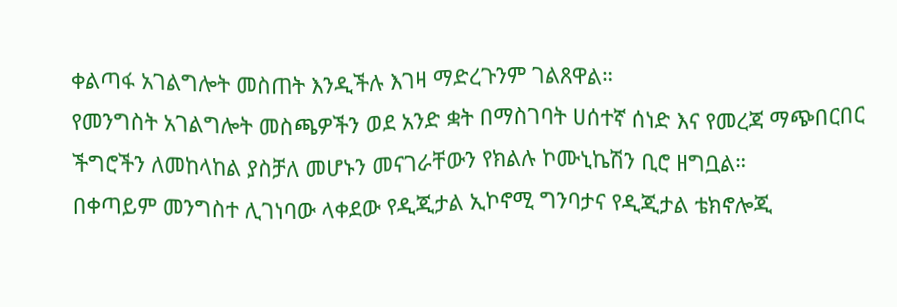ቀልጣፋ አገልግሎት መስጠት እንዲችሉ እገዛ ማድረጉንም ገልጸዋል።
የመንግስት አገልግሎት መስጫዎችን ወደ አንድ ቋት በማስገባት ሀሰተኛ ሰነድ እና የመረጃ ማጭበርበር ችግሮችን ለመከላከል ያስቻለ መሆኑን መናገራቸውን የክልሉ ኮሙኒኬሽን ቢሮ ዘግቧል።
በቀጣይም መንግስተ ሊገነባው ላቀደው የዲጂታል ኢኮኖሚ ግንባታና የዲጂታል ቴክኖሎጂ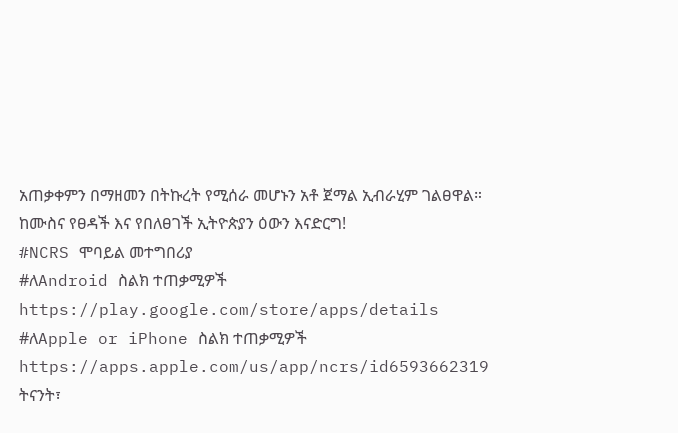አጠቃቀምን በማዘመን በትኩረት የሚሰራ መሆኑን አቶ ጀማል ኢብራሂም ገልፀዋል።
ከሙስና የፀዳች እና የበለፀገች ኢትዮጵያን ዕውን እናድርግ!
#NCRS ሞባይል መተግበሪያ
#ለAndroid ስልክ ተጠቃሚዎች
https://play.google.com/store/apps/details
#ለApple or iPhone ስልክ ተጠቃሚዎች
https://apps.apple.com/us/app/ncrs/id6593662319
ትናንት፣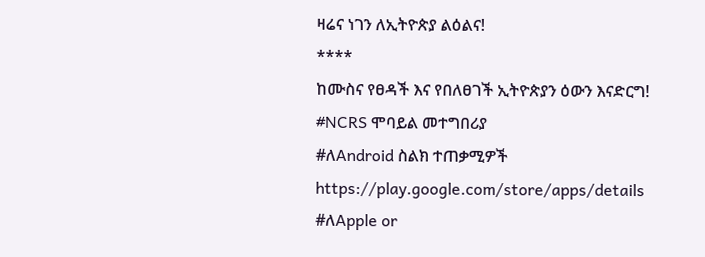ዛሬና ነገን ለኢትዮጵያ ልዕልና!
****
ከሙስና የፀዳች እና የበለፀገች ኢትዮጵያን ዕውን እናድርግ!
#NCRS ሞባይል መተግበሪያ
#ለAndroid ስልክ ተጠቃሚዎች
https://play.google.com/store/apps/details
#ለApple or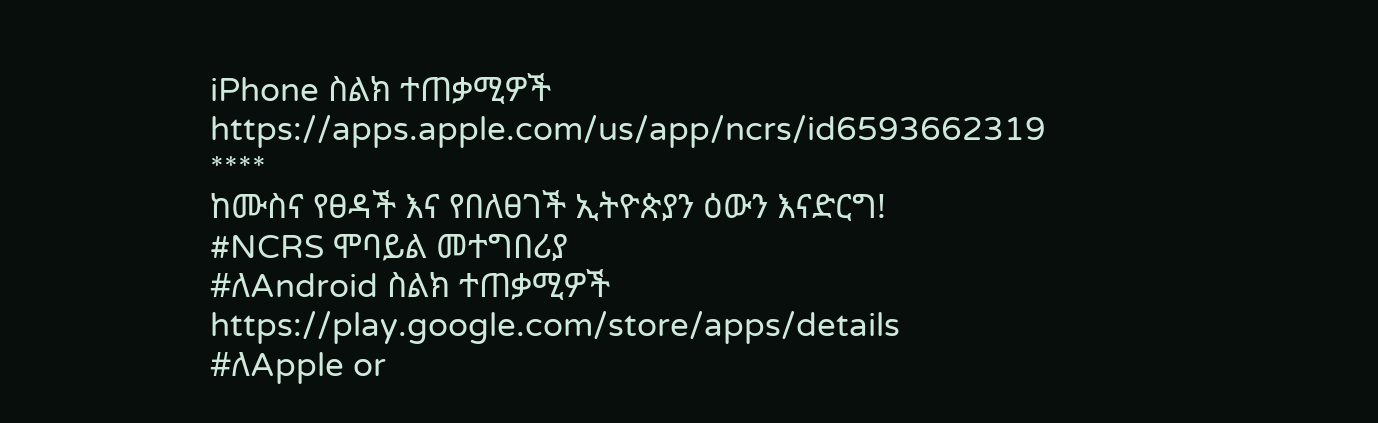iPhone ስልክ ተጠቃሚዎች
https://apps.apple.com/us/app/ncrs/id6593662319
****
ከሙስና የፀዳች እና የበለፀገች ኢትዮጵያን ዕውን እናድርግ!
#NCRS ሞባይል መተግበሪያ
#ለAndroid ስልክ ተጠቃሚዎች
https://play.google.com/store/apps/details
#ለApple or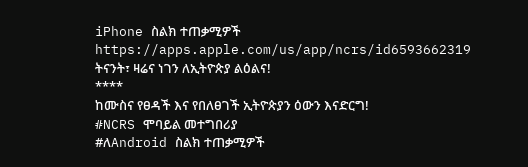iPhone ስልክ ተጠቃሚዎች
https://apps.apple.com/us/app/ncrs/id6593662319
ትናንት፣ ዛሬና ነገን ለኢትዮጵያ ልዕልና!
****
ከሙስና የፀዳች እና የበለፀገች ኢትዮጵያን ዕውን እናድርግ!
#NCRS ሞባይል መተግበሪያ
#ለAndroid ስልክ ተጠቃሚዎች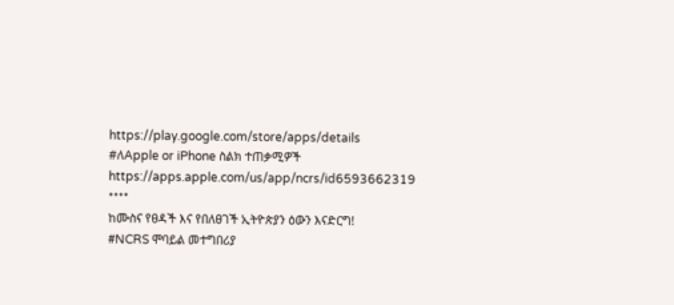https://play.google.com/store/apps/details
#ለApple or iPhone ስልክ ተጠቃሚዎች
https://apps.apple.com/us/app/ncrs/id6593662319
****
ከሙስና የፀዳች እና የበለፀገች ኢትዮጵያን ዕውን እናድርግ!
#NCRS ሞባይል መተግበሪያ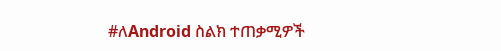#ለAndroid ስልክ ተጠቃሚዎች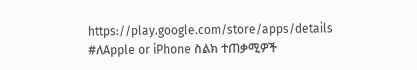https://play.google.com/store/apps/details
#ለApple or iPhone ስልክ ተጠቃሚዎች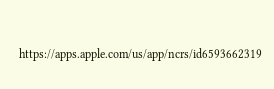https://apps.apple.com/us/app/ncrs/id6593662319